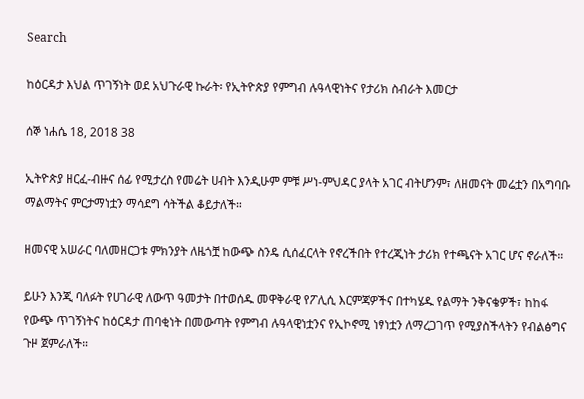Search

ከዕርዳታ እህል ጥገኝነት ወደ አህጉራዊ ኩራት፡ የኢትዮጵያ የምግብ ሉዓላዊነትና የታሪክ ስብራት እመርታ

ሰኞ ነሐሴ 18, 2018 38

ኢትዮጵያ ዘርፈ-ብዙና ሰፊ የሚታረስ የመሬት ሀብት እንዲሁም ምቹ ሥነ-ምህዳር ያላት አገር ብትሆንም፣ ለዘመናት መሬቷን በአግባቡ ማልማትና ምርታማነቷን ማሳደግ ሳትችል ቆይታለች።

ዘመናዊ አሠራር ባለመዘርጋቱ ምክንያት ለዜጎቿ ከውጭ ስንዴ ሲሰፈርላት የኖረችበት የተረጂነት ታሪክ የተጫናት አገር ሆና ኖራለች።

ይሁን እንጂ ባለፉት የሀገራዊ ለውጥ ዓመታት በተወሰዱ መዋቅራዊ የፖሊሲ እርምጃዎችና በተካሄዱ የልማት ንቅናቄዎች፣ ከከፋ የውጭ ጥገኝነትና ከዕርዳታ ጠባቂነት በመውጣት የምግብ ሉዓላዊነቷንና የኢኮኖሚ ነፃነቷን ለማረጋገጥ የሚያስችላትን የብልፅግና ጉዞ ጀምራለች።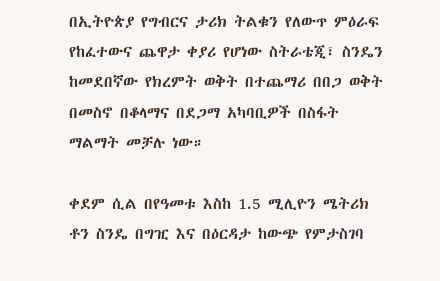በኢትዮጵያ የግብርና ታሪክ ትልቁን የለውጥ ምዕራፍ የከፈተውና ጨዋታ ቀያሪ የሆነው ስትራቴጂ፣ ስንዴን ከመደበኛው የክረምት ወቅት በተጨማሪ በበጋ ወቅት በመስኖ በቆላማና በደጋማ አካባቢዎች በስፋት ማልማት መቻሉ ነው።

ቀደም ሲል በየዓመቱ እስከ 1.5 ሚሊዮን ሜትሪክ ቶን ስንዴ በግዢ እና በዕርዳታ ከውጭ የምታስገባ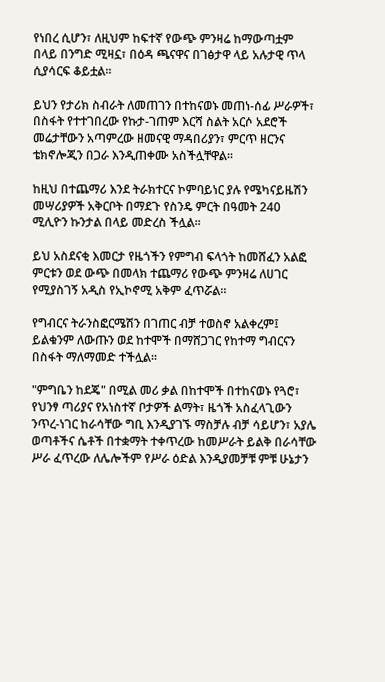የነበረ ሲሆን፣ ለዚህም ከፍተኛ የውጭ ምንዛሬ ከማውጣቷም በላይ በንግድ ሚዛኗ፣ በዕዳ ጫናዋና በገፅታዋ ላይ አሉታዊ ጥላ ሲያሳርፍ ቆይቷል።

ይህን የታሪክ ስብራት ለመጠገን በተከናወኑ መጠነ-ሰፊ ሥራዎች፣ በስፋት የተተገበረው የኩታ-ገጠም እርሻ ስልት አርሶ አደሮች መሬታቸውን አጣምረው ዘመናዊ ማዳበሪያን፣ ምርጥ ዘርንና ቴክኖሎጂን በጋራ እንዲጠቀሙ አስችሏቸዋል።

ከዚህ በተጨማሪ እንደ ትራክተርና ኮምባይነር ያሉ የሜካናይዜሽን መሣሪያዎች አቅርቦት በማደጉ የስንዴ ምርት በዓመት 240 ሚሊዮን ኩንታል በላይ መድረስ ችሏል።

ይህ አስደናቂ እመርታ የዜጎችን የምግብ ፍላጎት ከመሸፈን አልፎ ምርቱን ወደ ውጭ በመላክ ተጨማሪ የውጭ ምንዛሬ ለሀገር የሚያስገኝ አዲስ የኢኮኖሚ አቅም ፈጥሯል።

የግብርና ትራንስፎርሜሽን በገጠር ብቻ ተወስኖ አልቀረም፤ ይልቁንም ለውጡን ወደ ከተሞች በማሸጋገር የከተማ ግብርናን በስፋት ማለማመድ ተችሏል።

"ምግቤን ከደጄ" በሚል መሪ ቃል በከተሞች በተከናወኑ የጓሮ፣ የህንፃ ጣሪያና የአነስተኛ ቦታዎች ልማት፣ ዜጎች አስፈላጊውን ንጥረ-ነገር ከራሳቸው ግቢ እንዲያገኙ ማስቻሉ ብቻ ሳይሆን፣ አያሌ ወጣቶችና ሴቶች በተቋማት ተቀጥረው ከመሥራት ይልቅ በራሳቸው ሥራ ፈጥረው ለሌሎችም የሥራ ዕድል እንዲያመቻቹ ምቹ ሁኔታን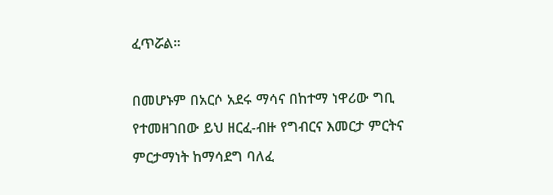ፈጥሯል።

በመሆኑም በአርሶ አደሩ ማሳና በከተማ ነዋሪው ግቢ የተመዘገበው ይህ ዘርፈ-ብዙ የግብርና እመርታ ምርትና ምርታማነት ከማሳደግ ባለፈ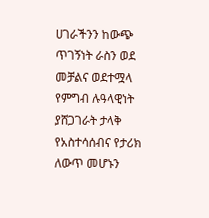ሀገራችንን ከውጭ ጥገኝነት ራስን ወደ መቻልና ወደተሟላ የምግብ ሉዓላዊነት ያሸጋገራት ታላቅ የአስተሳሰብና የታሪክ ለውጥ መሆኑን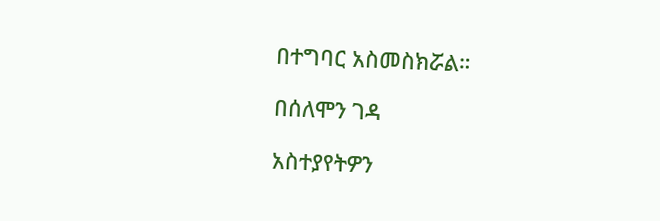በተግባር አስመስክሯል።

በሰለሞን ገዳ

አስተያየትዎን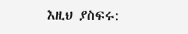እዚህ ያስፍሩ: